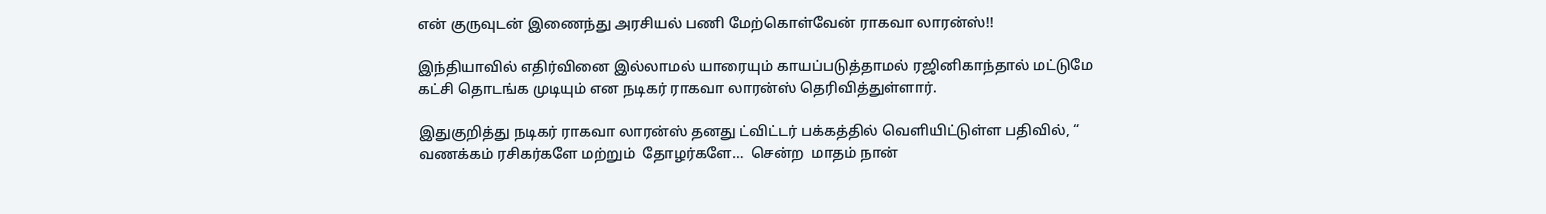என் குருவுடன் இணைந்து அரசியல் பணி மேற்கொள்வேன் ராகவா லாரன்ஸ்!!

இந்தியாவில் எதிர்வினை இல்லாமல் யாரையும் காயப்படுத்தாமல் ரஜினிகாந்தால் மட்டுமே கட்சி தொடங்க முடியும் என நடிகர் ராகவா லாரன்ஸ் தெரிவித்துள்ளார்.

இதுகுறித்து நடிகர் ராகவா லாரன்ஸ் தனது ட்விட்டர் பக்கத்தில் வெளியிட்டுள்ள பதிவில், “ வணக்கம் ரசிகர்களே மற்றும்  தோழர்களே…  சென்ற  மாதம் நான்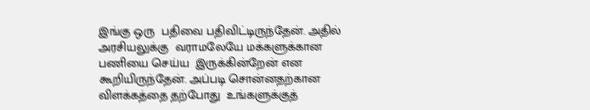இங்கு ஒரு  பதிவை பதிவிட்டிருந்தேன். அதில் அரசியலுக்கு  வராமலேயே மக்களுக்கான பணியை செய்ய  இருக்கின்றேன் என  கூறியிருந்தேன். அப்படி சொன்னதற்கான விளக்கத்தை தற்போது  உங்களுக்குத்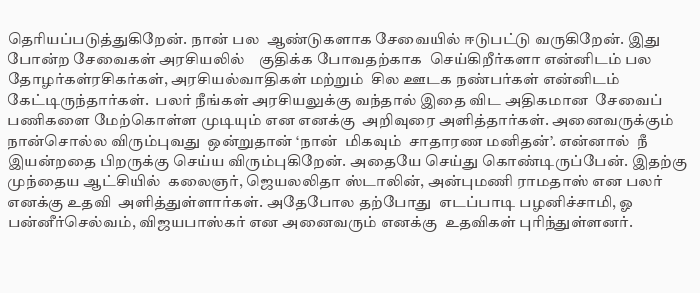தெரியப்படுத்துகிறேன். நான் பல  ஆண்டுகளாக சேவையில் ஈடுபட்டு வருகிறேன். இது போன்ற சேவைகள் அரசியலில்    குதிக்க போவதற்காக  செய்கிறீர்களா என்னிடம் பல  தோழர்கள்ரசிகர்கள், அரசியல்வாதிகள் மற்றும்  சில ஊடக நண்பர்கள் என்னிடம்  கேட்டிருந்தார்கள்.  பலர் நீங்கள் அரசியலுக்கு வந்தால் இதை விட அதிகமான  சேவைப் பணிகளை மேற்கொள்ள முடியும் என எனக்கு  அறிவுரை அளித்தார்கள். அனைவருக்கும்  நான்சொல்ல விரும்புவது  ஒன்றுதான் ‘நான்  மிகவும்  சாதாரண மனிதன்’. என்னால்  நீ  இயன்றதை பிறருக்கு செய்ய விரும்புகிறேன். அதையே செய்து கொண்டிருப்பேன். இதற்கு  முந்தைய ஆட்சியில்  கலைஞர், ஜெயலலிதா ஸ்டாலின், அன்புமணி ராமதாஸ் என பலர் எனக்கு உதவி  அளித்துள்ளார்கள். அதேபோல தற்போது  எடப்பாடி பழனிச்சாமி, ஓ பன்னீர்செல்வம், விஜயபாஸ்கர் என அனைவரும் எனக்கு  உதவிகள் புரிந்துள்ளனர்.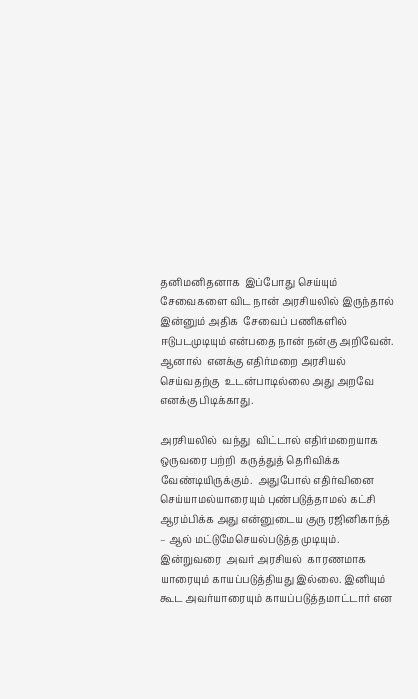தனிமனிதனாக  இப்போது செய்யும் சேவைகளை விட நான் அரசியலில் இருந்தால் இன்னும் அதிக  சேவைப் பணிகளில் ஈடுபடமுடியும் என்பதை நான் நன்கு அறிவேன். ஆனால்  எனக்கு எதிர்மறை அரசியல் செய்வதற்கு  உடன்பாடில்லை அது அறவே எனக்கு பிடிக்காது.

அரசியலில்  வந்து  விட்டால் எதிர்மறையாக ஒருவரை பற்றி  கருத்துத் தெரிவிக்க வேண்டியிருக்கும்.  அதுபோல் எதிர்வினை  செய்யாமல்யாரையும் புண்படுத்தாமல் கட்சி ஆரம்பிக்க அது என்னுடைய குரு ரஜினிகாந்த் – ஆல் மட்டுமேசெயல்படுத்த முடியும்.  இன்றுவரை  அவர் அரசியல்  காரணமாக  யாரையும் காயப்படுத்தியது இல்லை. இனியும்  கூட அவர்யாரையும் காயப்படுத்தமாட்டார் என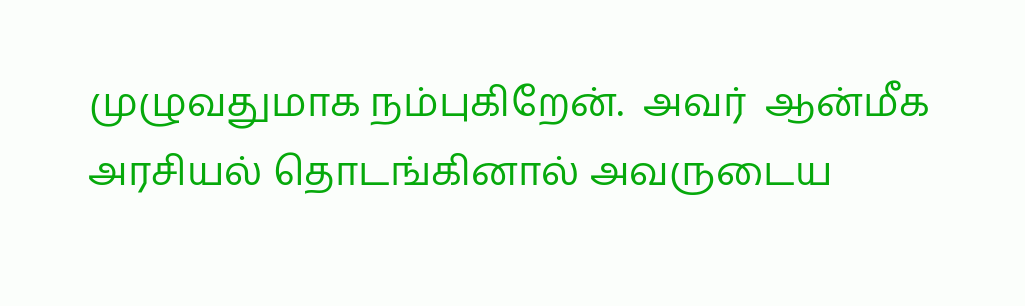முழுவதுமாக நம்புகிறேன்.  அவர்  ஆன்மீக அரசியல் தொடங்கினால் அவருடைய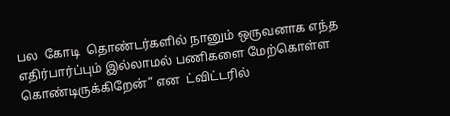பல  கோடி  தொண்டர்களில் நானும் ஒருவனாக எந்த எதிர்பார்ப்பும் இல்லாமல் பணிகளை மேற்கொள்ள கொண்டிருக்கிறேன்” என  ட்விட்டரில்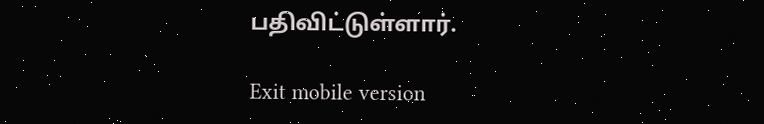பதிவிட்டுள்ளார்.

Exit mobile version